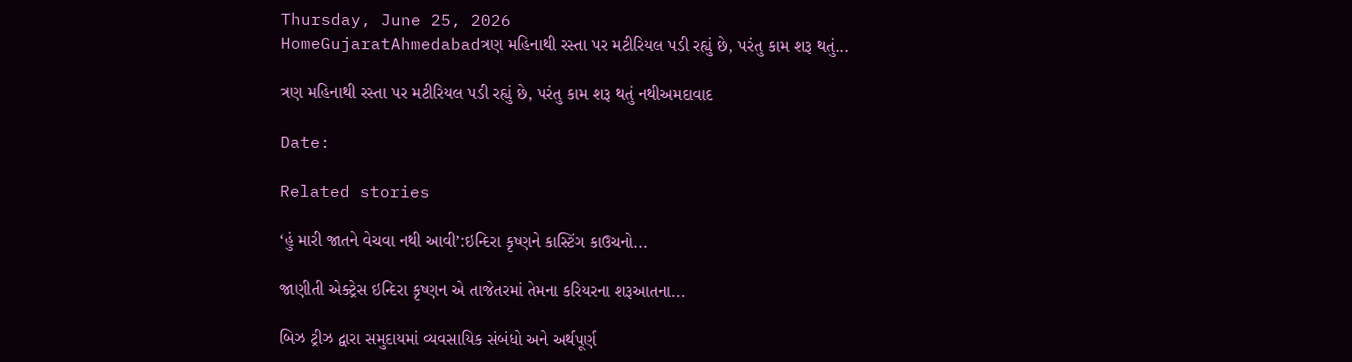Thursday, June 25, 2026
HomeGujaratAhmedabadત્રણ મહિનાથી રસ્તા પર મટીરિયલ પડી રહ્યું છે, પરંતુ કામ શરૂ થતું...

ત્રણ મહિનાથી રસ્તા પર મટીરિયલ પડી રહ્યું છે, પરંતુ કામ શરૂ થતું નથીઅમદાવાદ

Date:

Related stories

‘હું મારી જાતને વેચવા નથી આવી’:ઇન્દિરા કૃષ્ણને કાસ્ટિંગ કાઉચનો...

જાણીતી એક્ટ્રેસ ઇન્દિરા કૃષ્ણન એ તાજેતરમાં તેમના કરિયરના શરૂઆતના...

બિઝ ટ્રીઝ દ્વારા સમુદાયમાં વ્યવસાયિક સંબંધો અને અર્થપૂર્ણ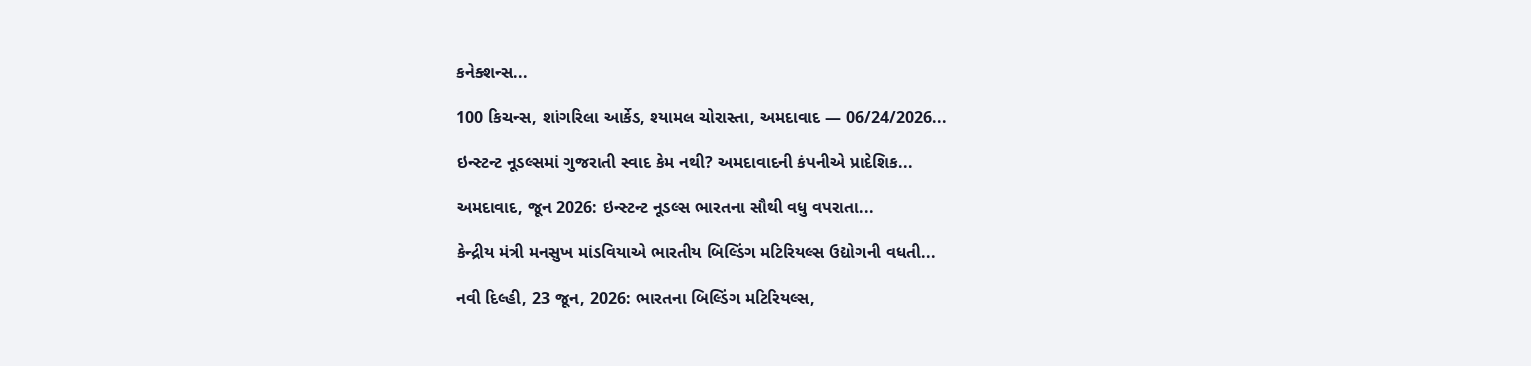કનેક્શન્સ...

100 કિચન્સ, શાંગરિલા આર્કેડ, શ્યામલ ચોરાસ્તા, અમદાવાદ — 06/24/2026...

ઇન્સ્ટન્ટ નૂડલ્સમાં ગુજરાતી સ્વાદ કેમ નથી? અમદાવાદની કંપનીએ પ્રાદેશિક...

અમદાવાદ, જૂન 2026: ઇન્સ્ટન્ટ નૂડલ્સ ભારતના સૌથી વધુ વપરાતા...

કેન્દ્રીય મંત્રી મનસુખ માંડવિયાએ ભારતીય બિલ્ડિંગ મટિરિયલ્સ ઉદ્યોગની વધતી...

નવી દિલ્હી, 23 જૂન, 2026: ભારતના બિલ્ડિંગ મટિરિયલ્સ,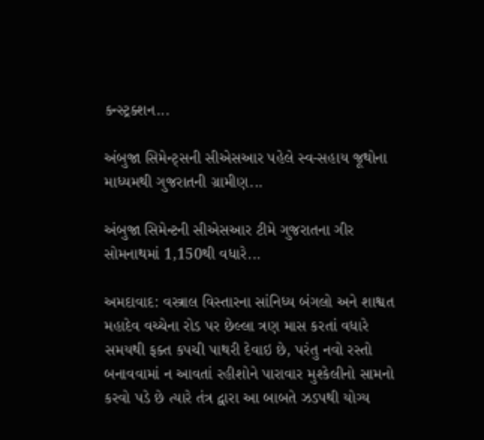કન્સ્ટ્રક્શન...

અંબુજા સિમેન્ટ્સની સીએસઆર પહેલે સ્વ-સહાય જૂથોના માધ્યમથી ગુજરાતની ગ્રામીણ...

અંબુજા સિમેન્ટની સીએસઆર ટીમે ગુજરાતના ગીર સોમનાથમાં 1,150થી વધારે...

અમદાવાદ: વસ્ત્રાલ વિસ્તારના સાંનિધ્ય બંગલો અને શાશ્વત મહાદેવ વચ્ચેના રોડ પર છેલ્લા ત્રણ માસ કરતાં વધારે સમયથી ફક્ત કપચી પાથરી દેવાઇ છે, પરંતુ નવો રસ્તો બનાવવામાં ન આવતાં રહીશોને પારાવાર મુશ્કેલીનો સામનો કરવો પડે છે ત્યારે તંત્ર દ્વારા આ બાબતે ઝડપથી યોગ્ય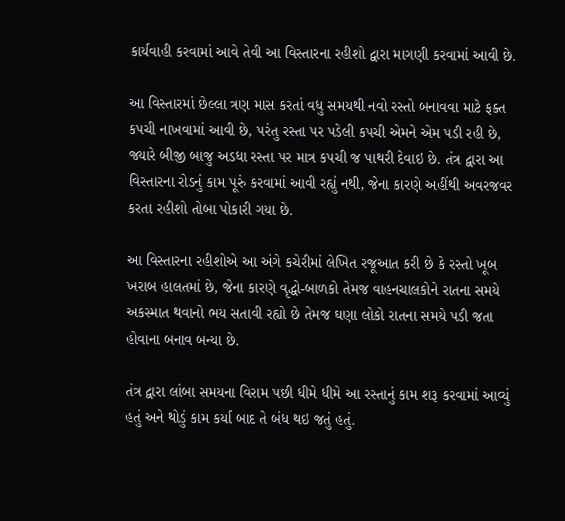કાર્યવાહી કરવામાં આવે તેવી આ વિસ્તારના રહીશો દ્વારા માગણી કરવામાં આવી છે.

આ વિસ્તારમાં છેલ્લા ત્રણ માસ કરતાં વધુ સમયથી નવો રસ્તો બનાવવા માટે ફક્ત કપચી નાખવામાં આવી છે, પરંતુ રસ્તા પર પડેલી કપચી એમને એમ પડી રહી છે, જ્યારે બીજી બાજુ અડધા રસ્તા પર માત્ર કપચી જ પાથરી દેવાઇ છે. તંત્ર દ્વારા આ વિસ્તારના રોડનું કામ પૂરું કરવામાં આવી રહ્યું નથી, જેના કારણે અહીંથી અવરજવર કરતા રહીશો તોબા પોકારી ગયા છે.

આ વિસ્તારના રહીશોએ આ અંગે કચેરીમાં લેખિત રજૂઆત કરી છે કે રસ્તો ખૂબ ખરાબ હાલતમાં છે, જેના કારણે વૃદ્ધો-બાળકો તેમજ વાહનચાલકોને રાતના સમયે અકસ્માત થવાનો ભય સતાવી રહ્યો છે તેમજ ઘણા લોકો રાતના સમયે પડી જતા હોવાના બનાવ બન્યા છે.

તંત્ર દ્વારા લાંબા સમયના વિરામ પછી ધીમે ધીમે આ રસ્તાનું કામ શરૂ કરવામાં આવ્યું હતું અને થોડું કામ કર્યા બાદ તે બંધ થઇ જતું હતું.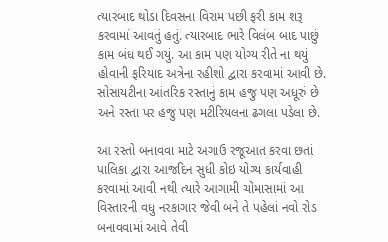ત્યારબાદ થોડા દિવસના વિરામ પછી ફરી કામ શરૂ કરવામાં આવતું હતું. ત્યારબાદ ભારે વિલંબ બાદ પાછું કામ બંધ થઈ ગયું. આ કામ પણ યોગ્ય રીતે ના થયું હોવાની ફરિયાદ અત્રેના રહીશો દ્વારા કરવામાં આવી છે. સોસાયટીના આંતરિક રસ્તાનું કામ હજુ પણ અધૂરું છે અને રસ્તા પર હજુ પણ મટીરિયલના ઢગલા પડેલા છે.

આ રસ્તો બનાવવા માટે અગાઉ રજૂઆત કરવા છતાં પાલિકા દ્વારા આજદિન સુધી કોઇ યોગ્ય કાર્યવાહી કરવામાં આવી નથી ત્યારે આગામી ચોમાસામાં આ વિસ્તારની વધુ નરકાગાર જેવી બને તે પહેલાં નવો રોડ બનાવવામાં આવે તેવી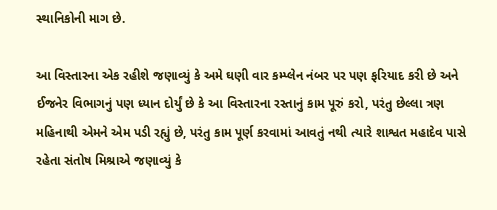સ્થાનિકોની માગ છે.

આ વિસ્તારના એક રહીશે જણાવ્યું કે અમે ઘણી વાર કમ્પ્લેન નંબર પર પણ ફરિયાદ કરી છે અને ઈજનેર વિભાગનું પણ ધ્યાન દોર્યું છે કે આ વિસ્તારના રસ્તાનું કામ પૂરું કરો, પરંતુ છેલ્લા ત્રણ મહિનાથી એમને એમ પડી રહ્યું છે, પરંતુ કામ પૂર્ણ કરવામાં આવતું નથી ત્યારે શાશ્વત મહાદેવ પાસે રહેતા સંતોષ મિશ્રાએ જણાવ્યું કે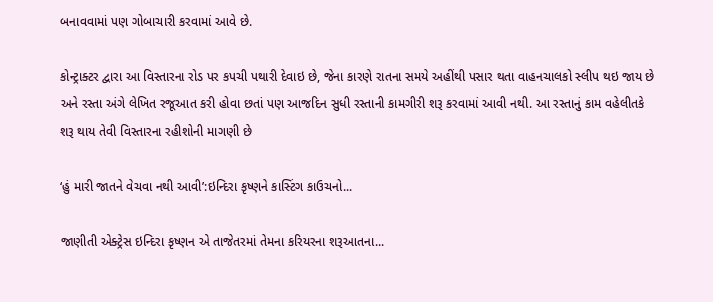બનાવવામાં પણ ગોબાચારી કરવામાં આવે છે.

કોન્ટ્રાક્ટર દ્વારા આ વિસ્તારના રોડ પર કપચી પથારી દેવાઇ છે, જેના કારણે રાતના સમયે અહીંથી પસાર થતા વાહનચાલકો સ્લીપ થઇ જાય છે અને રસ્તા અંગે લેખિત રજૂઆત કરી હોવા છતાં પણ આજદિન સુધી રસ્તાની કામગીરી શરૂ કરવામાં આવી નથી. આ રસ્તાનું કામ વહેલીતકે શરૂ થાય તેવી વિસ્તારના રહીશોની માગણી છે

‘હું મારી જાતને વેચવા નથી આવી’:ઇન્દિરા કૃષ્ણને કાસ્ટિંગ કાઉચનો...

જાણીતી એક્ટ્રેસ ઇન્દિરા કૃષ્ણન એ તાજેતરમાં તેમના કરિયરના શરૂઆતના...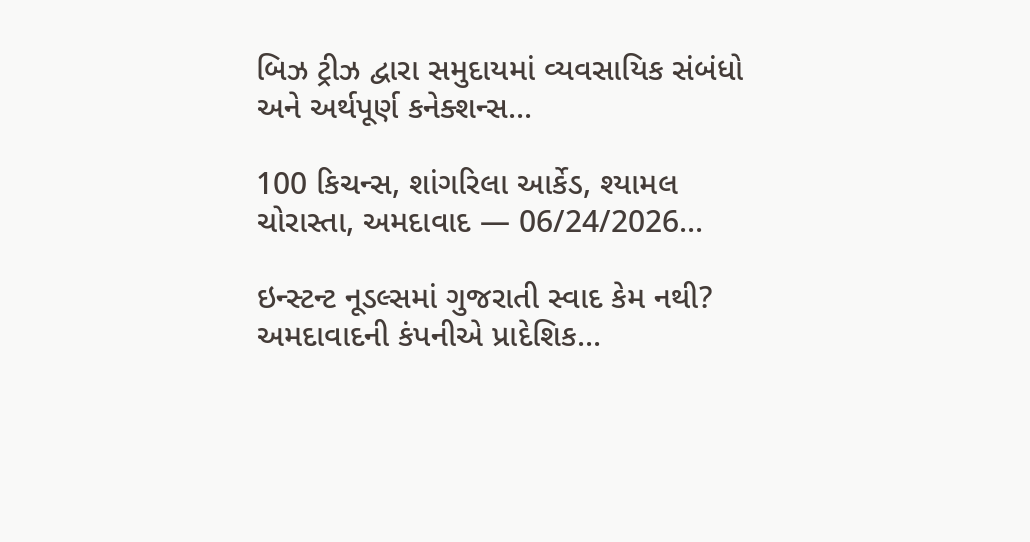બિઝ ટ્રીઝ દ્વારા સમુદાયમાં વ્યવસાયિક સંબંધો અને અર્થપૂર્ણ કનેક્શન્સ...

100 કિચન્સ, શાંગરિલા આર્કેડ, શ્યામલ ચોરાસ્તા, અમદાવાદ — 06/24/2026...

ઇન્સ્ટન્ટ નૂડલ્સમાં ગુજરાતી સ્વાદ કેમ નથી? અમદાવાદની કંપનીએ પ્રાદેશિક...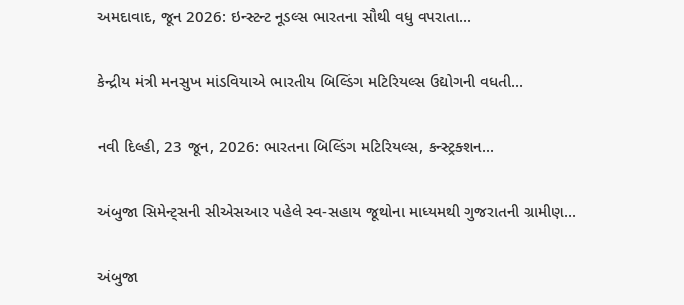અમદાવાદ, જૂન 2026: ઇન્સ્ટન્ટ નૂડલ્સ ભારતના સૌથી વધુ વપરાતા...

કેન્દ્રીય મંત્રી મનસુખ માંડવિયાએ ભારતીય બિલ્ડિંગ મટિરિયલ્સ ઉદ્યોગની વધતી...

નવી દિલ્હી, 23 જૂન, 2026: ભારતના બિલ્ડિંગ મટિરિયલ્સ, કન્સ્ટ્રક્શન...

અંબુજા સિમેન્ટ્સની સીએસઆર પહેલે સ્વ-સહાય જૂથોના માધ્યમથી ગુજરાતની ગ્રામીણ...

અંબુજા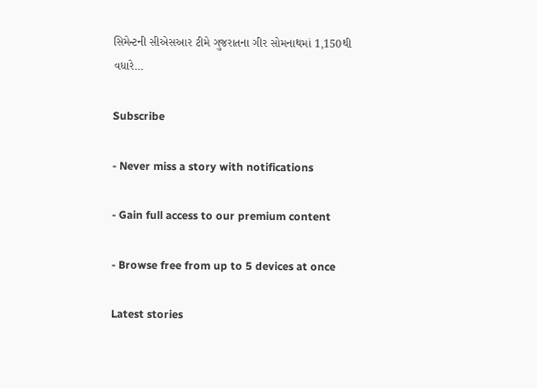સિમેન્ટની સીએસઆર ટીમે ગુજરાતના ગીર સોમનાથમાં 1,150થી વધારે...

Subscribe

- Never miss a story with notifications

- Gain full access to our premium content

- Browse free from up to 5 devices at once

Latest stories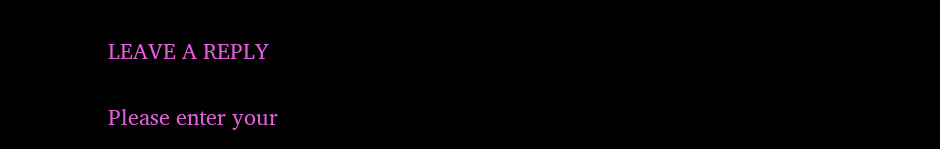LEAVE A REPLY

Please enter your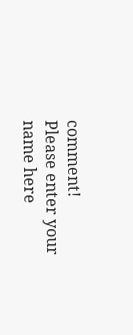comment!
Please enter your name here